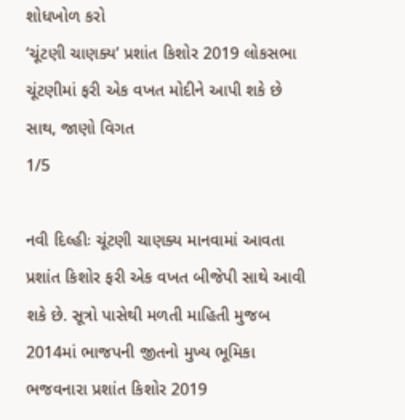શોધખોળ કરો
‘ચૂંટણી ચાણક્ય’ પ્રશાંત કિશોર 2019 લોકસભા ચૂંટણીમાં ફરી એક વખત મોદીને આપી શકે છે સાથ, જાણો વિગત
1/5

નવી દિલ્હીઃ ચૂંટણી ચાણક્ય માનવામાં આવતા પ્રશાંત કિશોર ફરી એક વખત બીજેપી સાથે આવી શકે છે. સૂત્રો પાસેથી મળતી માહિતી મુજબ 2014માં ભાજપની જીતનો મુખ્ય ભૂમિકા ભજવનારા પ્રશાંત કિશોર 2019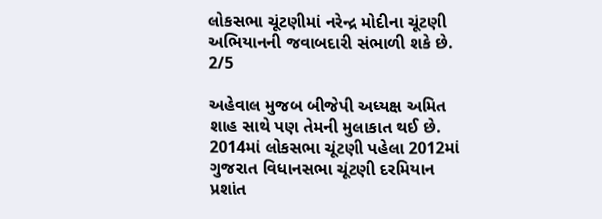લોકસભા ચૂંટણીમાં નરેન્દ્ર મોદીના ચૂંટણી અભિયાનની જવાબદારી સંભાળી શકે છે.
2/5

અહેવાલ મુજબ બીજેપી અધ્યક્ષ અમિત શાહ સાથે પણ તેમની મુલાકાત થઈ છે. 2014માં લોકસભા ચૂંટણી પહેલા 2012માં ગુજરાત વિધાનસભા ચૂંટણી દરમિયાન પ્રશાંત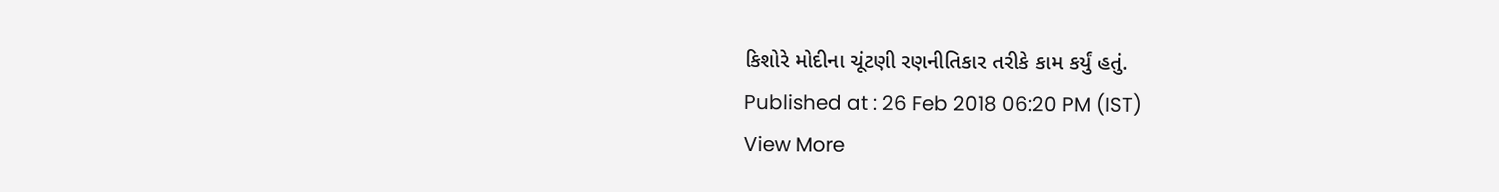કિશોરે મોદીના ચૂંટણી રણનીતિકાર તરીકે કામ કર્યું હતું.
Published at : 26 Feb 2018 06:20 PM (IST)
View More